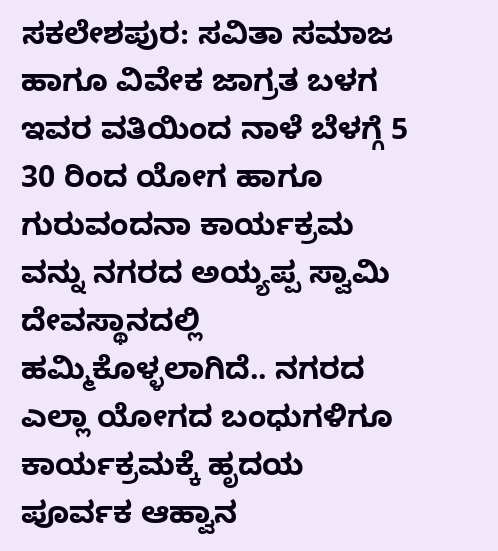ಸಕಲೇಶಪುರ: ಸವಿತಾ ಸಮಾಜ ಹಾಗೂ ವಿವೇಕ ಜಾಗ್ರತ ಬಳಗ ಇವರ ವತಿಯಿಂದ ನಾಳೆ ಬೆಳಗ್ಗೆ 5 30 ರಿಂದ ಯೋಗ ಹಾಗೂ ಗುರುವಂದನಾ ಕಾರ್ಯಕ್ರಮ ವನ್ನು ನಗರದ ಅಯ್ಯಪ್ಪ ಸ್ವಾಮಿ ದೇವಸ್ಥಾನದಲ್ಲಿ ಹಮ್ಮಿಕೊಳ್ಳಲಾಗಿದೆ.. ನಗರದ ಎಲ್ಲಾ ಯೋಗದ ಬಂಧುಗಳಿಗೂ ಕಾರ್ಯಕ್ರಮಕ್ಕೆ ಹೃದಯ ಪೂರ್ವಕ ಆಹ್ವಾನ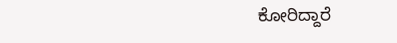ಕೋರಿದ್ದಾರೆ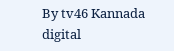By tv46 Kannada digital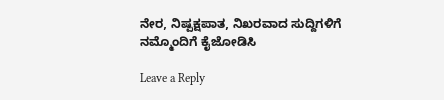ನೇರ, ನಿಷ್ಪಕ್ಷಪಾತ, ನಿಖರವಾದ ಸುದ್ದಿಗಳಿಗೆ ನಮ್ಮೊಂದಿಗೆ ಕೈಜೋಡಿಸಿ

Leave a Reply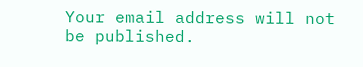Your email address will not be published.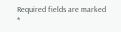Required fields are marked *